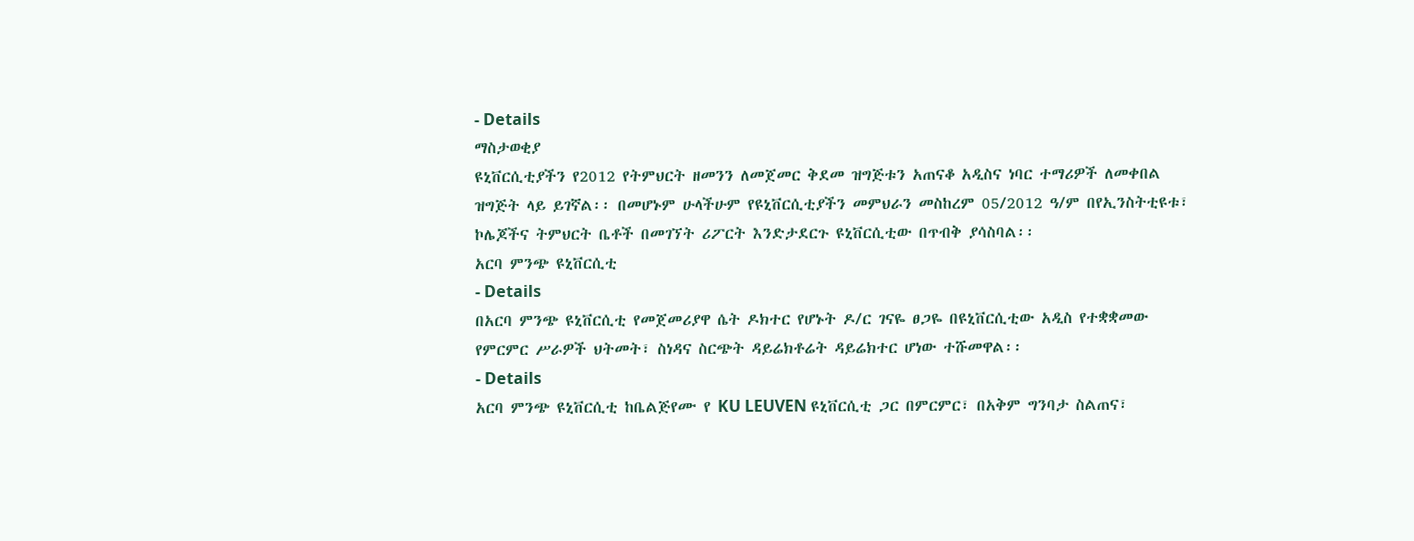- Details
ማስታወቂያ
ዩኒቨርሲቲያችን የ2012 የትምህርት ዘመንን ለመጀመር ቅደመ ዝግጅቱን አጠናቆ አዲስና ነባር ተማሪዎች ለመቀበል ዝግጅት ላይ ይገኛል፡፡ በመሆኑም ሁላችሁም የዩኒቨርሲቲያችን መምህራን መስከረም 05/2012 ዓ/ም በየኢንስትቲዩቱ፣ ኮሌጆችና ትምህርት ቤቶች በመገኘት ሪፖርት እንድታደርጉ ዩኒቨርሲቲው በጥብቅ ያሳስባል፡፡
አርባ ምንጭ ዩኒቨርሲቲ
- Details
በአርባ ምንጭ ዩኒቨርሲቲ የመጀመሪያዋ ሴት ዶክተር የሆኑት ዶ/ር ገናዬ ፀጋዬ በዩኒቨርሲቲው አዲስ የተቋቋመው የምርምር ሥራዎች ህትመት፣ ስነዳና ስርጭት ዳይሬክቶሬት ዳይሬክተር ሆነው ተሹመዋል፡፡
- Details
አርባ ምንጭ ዩኒቨርሲቲ ከቤልጅየሙ የ KU LEUVEN ዩኒቨርሲቲ ጋር በምርምር፣ በአቅም ግንባታ ስልጠና፣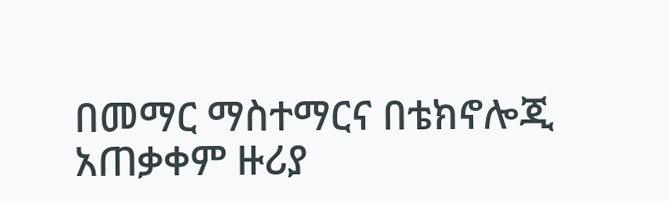በመማር ማስተማርና በቴክኖሎጂ አጠቃቀም ዙሪያ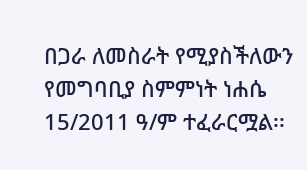በጋራ ለመስራት የሚያስችለውን የመግባቢያ ስምምነት ነሐሴ 15/2011 ዓ/ም ተፈራርሟል፡፡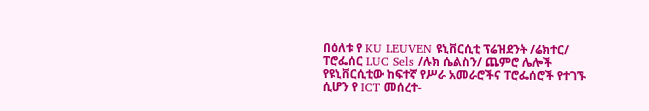በዕለቱ የ KU LEUVEN ዩኒቨርሲቲ ፕሬዝደንት /ሬክተር/ ፐሮፌሰር LUC Sels /ሉክ ሴልስን/ ጨምሮ ሌሎች የዩኒቨርሲቲው ከፍተኛ የሥራ አመራሮችና ፐሮፌሰሮች የተገኙ ሲሆን የ ICT መሰረተ-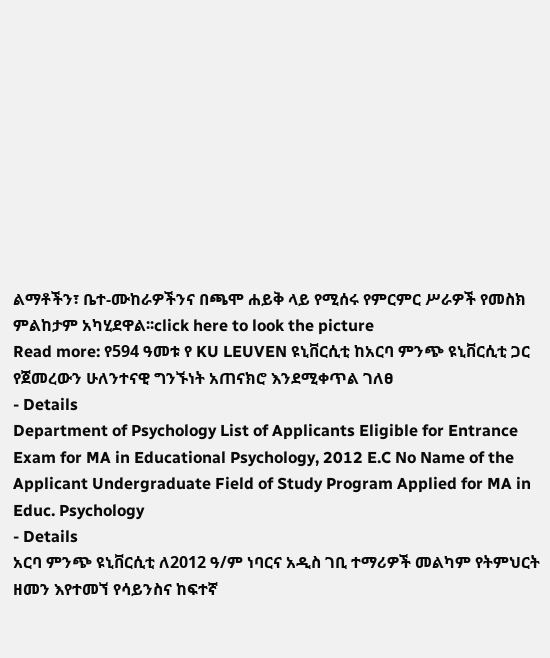ልማቶችን፣ ቤተ-ሙከራዎችንና በጫሞ ሐይቅ ላይ የሚሰሩ የምርምር ሥራዎች የመስክ ምልከታም አካሂደዋል፡፡click here to look the picture
Read more: የ594 ዓመቱ የ KU LEUVEN ዩኒቨርሲቲ ከአርባ ምንጭ ዩኒቨርሲቲ ጋር የጀመረውን ሁለንተናዊ ግንኙነት አጠናክሮ እንደሚቀጥል ገለፀ
- Details
Department of Psychology List of Applicants Eligible for Entrance Exam for MA in Educational Psychology, 2012 E.C No Name of the Applicant Undergraduate Field of Study Program Applied for MA in Educ. Psychology
- Details
አርባ ምንጭ ዩኒቨርሲቲ ለ2012 ዓ/ም ነባርና አዲስ ገቢ ተማሪዎች መልካም የትምህርት ዘመን እየተመኘ የሳይንስና ከፍተኛ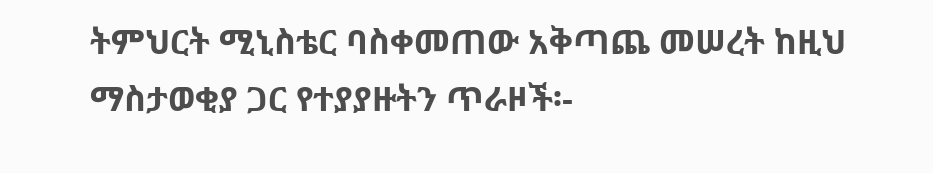ትምህርት ሚኒስቴር ባስቀመጠው አቅጣጨ መሠረት ከዚህ ማስታወቂያ ጋር የተያያዙትን ጥራዞች፡-